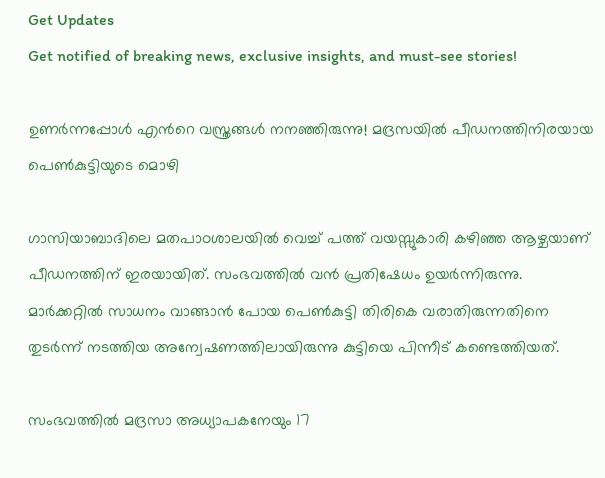Get Updates
Get notified of breaking news, exclusive insights, and must-see stories!

ഉണര്‍ന്നപ്പോള്‍ എന്‍റെ വസ്ത്രങ്ങള്‍ നനഞ്ഞിരുന്നു! മദ്രസയില്‍ പീഡനത്തിനിരയായ പെണ്‍കുട്ടിയുടെ മൊഴി

ഗാസിയാബാദിലെ മതപാഠശാലയില്‍ വെച്ച് പത്ത് വയസ്സുകാരി കഴിഞ്ഞ ആഴ്ചയാണ് പീഡനത്തിന് ഇരയായിത്. സംഭവത്തില്‍ വന്‍ പ്രതിഷേധം ഉയര്‍ന്നിരുന്നു. മാര്‍ക്കറ്റില്‍ സാധനം വാങ്ങാന്‍ പോയ പെണ്‍കുട്ടി തിരികെ വരാതിരുന്നതിനെ തുടര്‍ന്ന് നടത്തിയ അന്വേഷണത്തിലായിരുന്നു കുട്ടിയെ പിന്നീട് കണ്ടെത്തിയത്.

സംഭവത്തില്‍ മദ്രസാ അധ്യാപകനേയും 17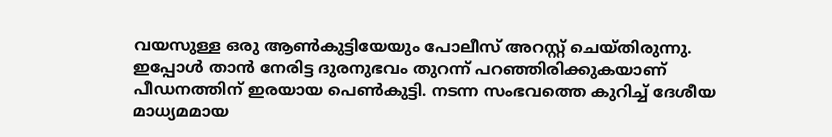വയസുള്ള ഒരു ആണ്‍കുട്ടിയേയും പോലീസ് അറസ്റ്റ് ചെയ്തിരുന്നു. ഇപ്പോള്‍ താന്‍ നേരിട്ട ദുരനുഭവം തുറന്ന് പറഞ്ഞിരിക്കുകയാണ് പീഡനത്തിന് ഇരയായ പെണ്‍കുട്ടി. നടന്ന സംഭവത്തെ കുറിച്ച് ദേശീയ മാധ്യമമായ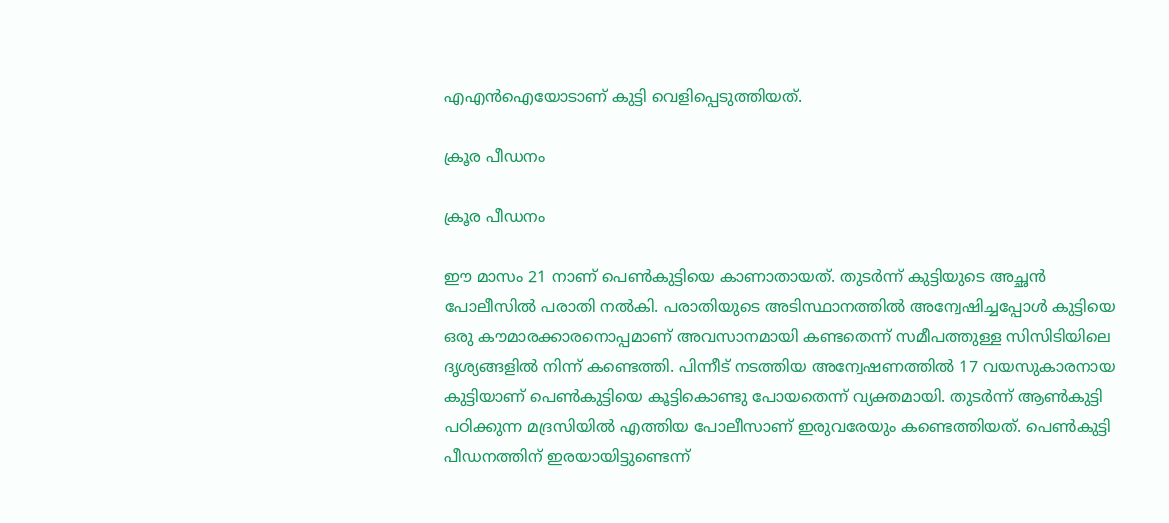എഎന്‍ഐയോടാണ് കുട്ടി വെളിപ്പെടുത്തിയത്.

ക്രൂര പീഡനം

ക്രൂര പീഡനം

ഈ മാസം 21 നാണ് പെണ്‍കുട്ടിയെ കാണാതായത്. തുടര്‍ന്ന് കുട്ടിയുടെ അച്ഛന്‍ പോലീസില്‍ പരാതി നല്‍കി. പരാതിയുടെ അടിസ്ഥാനത്തില്‍ അന്വേഷിച്ചപ്പോള്‍ കുട്ടിയെ ഒരു കൗമാരക്കാരനൊപ്പമാണ് അവസാനമായി കണ്ടതെന്ന് സമീപത്തുള്ള സിസിടിയിലെ ദൃശ്യങ്ങളില്‍ നിന്ന് കണ്ടെത്തി. പിന്നീട് നടത്തിയ അന്വേഷണത്തില്‍ 17 വയസുകാരനായ കുട്ടിയാണ് പെണ്‍കുട്ടിയെ കൂട്ടികൊണ്ടു പോയതെന്ന് വ്യക്തമായി. തുടര്‍ന്ന് ആണ്‍കുട്ടി പഠിക്കുന്ന മദ്രസിയില്‍ എത്തിയ പോലീസാണ് ഇരുവരേയും കണ്ടെത്തിയത്. പെണ്‍കുട്ടി പീഡനത്തിന് ഇരയായിട്ടുണ്ടെന്ന്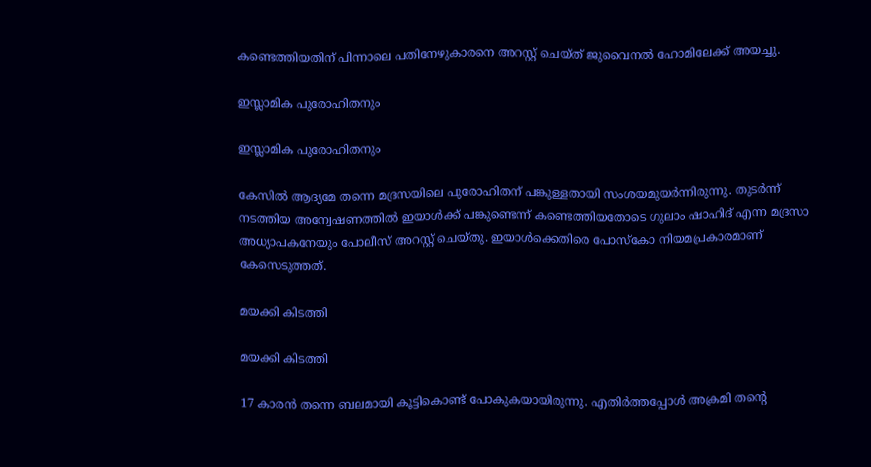കണ്ടെത്തിയതിന് പിന്നാലെ പതിനേഴുകാരനെ അറസ്റ്റ് ചെയ്ത് ജുവൈനല്‍ ഹോമിലേക്ക് അയച്ചു.

ഇസ്ലാമിക പുരോഹിതനും

ഇസ്ലാമിക പുരോഹിതനും

കേസില്‍ ആദ്യമേ തന്നെ മദ്രസയിലെ പുരോഹിതന് പങ്കുള്ളതായി സംശയമുയര്‍ന്നിരുന്നു. തുടര്‍ന്ന് നടത്തിയ അന്വേഷണത്തില്‍ ഇയാള്‍ക്ക് പങ്കുണ്ടെന്ന് കണ്ടെത്തിയതോടെ ഗുലാം ഷാഹിദ് എന്ന മദ്രസാ അധ്യാപകനേയും പോലീസ് അറസ്റ്റ് ചെയ്തു. ഇയാള്‍ക്കെതിരെ പോസ്കോ നിയമപ്രകാരമാണ് കേസെടുത്തത്.

മയക്കി കിടത്തി

മയക്കി കിടത്തി

17 കാരന്‍ തന്നെ ബലമായി കൂട്ടികൊണ്ട് പോകുകയായിരുന്നു. എതിര്‍ത്തപ്പോള്‍ അക്രമി തന്‍റെ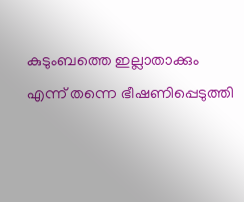കുടുംബത്തെ ഇല്ലാതാക്കും എന്ന് തന്നെ ഭീഷണിപ്പെടുത്തി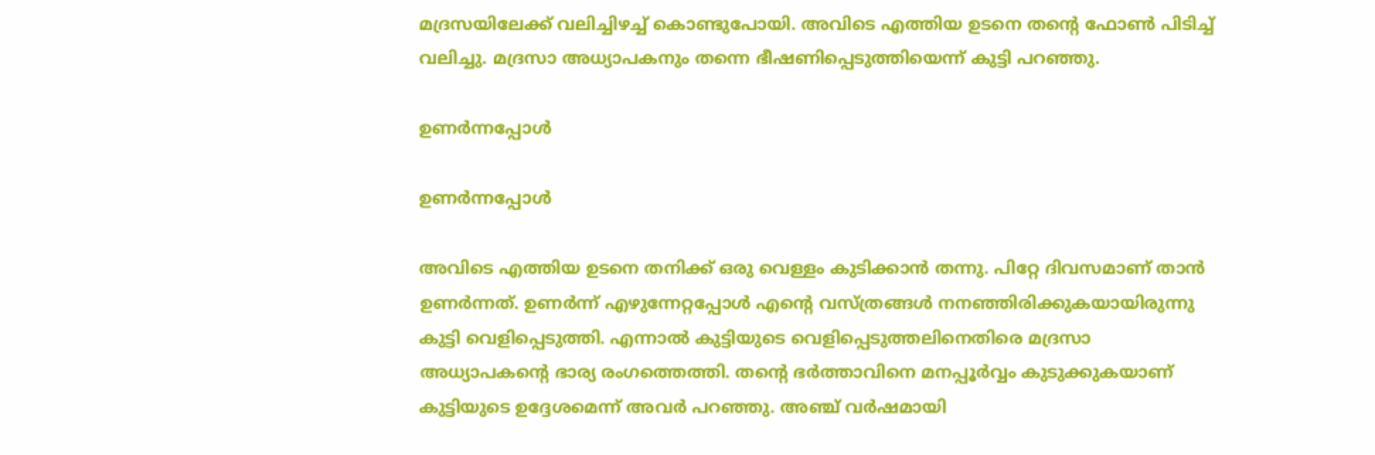മദ്രസയിലേക്ക് വലിച്ചിഴച്ച് കൊണ്ടുപോയി. അവിടെ എത്തിയ ഉടനെ തന്‍റെ ഫോണ്‍ പിടിച്ച് വലിച്ചു. മദ്രസാ അധ്യാപകനും തന്നെ ഭീഷണിപ്പെടുത്തിയെന്ന് കുട്ടി പറഞ്ഞു.

ഉണര്‍ന്നപ്പോള്‍

ഉണര്‍ന്നപ്പോള്‍

അവിടെ എത്തിയ ഉടനെ തനിക്ക് ഒരു വെള്ളം കുടിക്കാന്‍ തന്നു. പിറ്റേ ദിവസമാണ് താന്‍ ഉണര്‍ന്നത്. ഉണര്‍ന്ന് എഴുന്നേറ്റപ്പോള്‍ എന്‍റെ വസ്ത്രങ്ങള്‍ നനഞ്ഞിരിക്കുകയായിരുന്നു കുട്ടി വെളിപ്പെടുത്തി. എന്നാല്‍ കുട്ടിയുടെ വെളിപ്പെടുത്തലിനെതിരെ മദ്രസാ അധ്യാപകന്‍റെ ഭാര്യ രംഗത്തെത്തി. തന്‍റെ ഭര്‍ത്താവിനെ മനപ്പൂര്‍വ്വം കുടുക്കുകയാണ് കുട്ടിയുടെ ഉദ്ദേശമെന്ന് അവര്‍ പറഞ്ഞു. അഞ്ച് വര്‍ഷമായി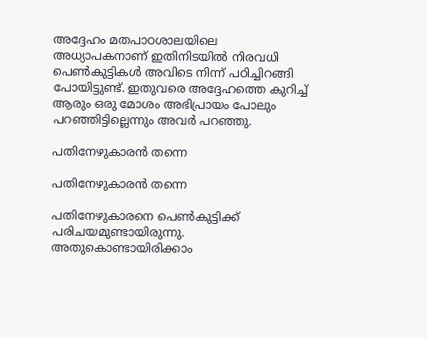അദ്ദേഹം മതപാഠശാലയിലെ അധ്യാപകനാണ് ഇതിനിടയില്‍ നിരവധി പെണ്‍കുട്ടികള്‍ അവിടെ നിന്ന് പഠിച്ചിറങ്ങി പോയിട്ടുണ്ട്. ഇതുവരെ അദ്ദേഹത്തെ കുറിച്ച് ആരും ഒരു മോശം അഭിപ്രായം പോലും പറഞ്ഞിട്ടില്ലെന്നും അവര്‍ പറഞ്ഞു.

പതിനേഴുകാരന്‍ തന്നെ

പതിനേഴുകാരന്‍ തന്നെ

പതിനേഴുകാരനെ പെണ്‍കുട്ടിക്ക് പരിചയമുണ്ടായിരുന്നു. അതുകൊണ്ടായിരിക്കാം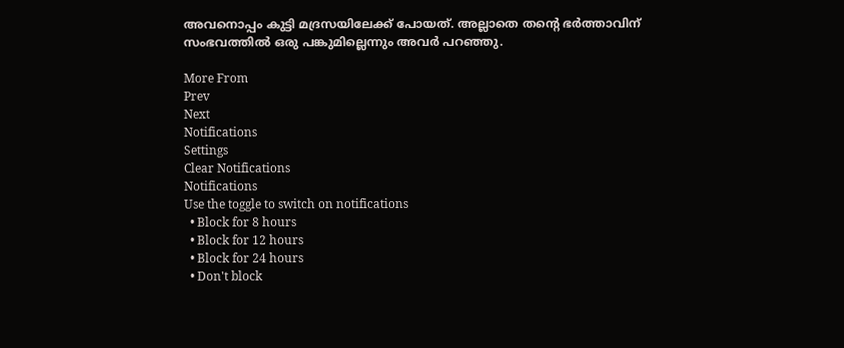അവനൊപ്പം കുട്ടി മദ്രസയിലേക്ക് പോയത്. അല്ലാതെ തന്‍റെ ഭര്‍ത്താവിന് സംഭവത്തില്‍ ഒരു പങ്കുമില്ലെന്നും അവര്‍ പറഞ്ഞു.

More From
Prev
Next
Notifications
Settings
Clear Notifications
Notifications
Use the toggle to switch on notifications
  • Block for 8 hours
  • Block for 12 hours
  • Block for 24 hours
  • Don't block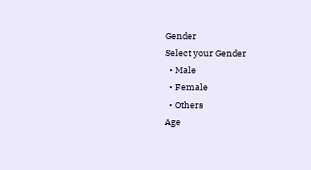Gender
Select your Gender
  • Male
  • Female
  • Others
Age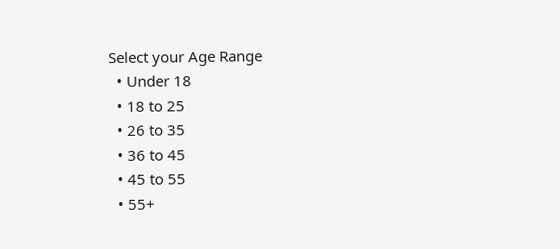Select your Age Range
  • Under 18
  • 18 to 25
  • 26 to 35
  • 36 to 45
  • 45 to 55
  • 55+